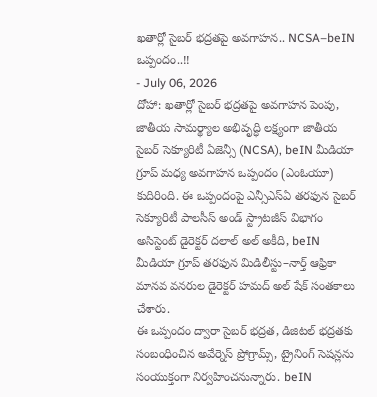ఖతార్లో సైబర్ భద్రతపై అవగాహన.. NCSA–beIN ఒప్పందం..!!
- July 06, 2026
దోహా: ఖతార్లో సైబర్ భద్రతపై అవగాహన పెంపు, జాతీయ సామర్థ్యాల అభివృద్ధి లక్ష్యంగా జాతీయ సైబర్ సెక్యూరిటీ ఏజెన్సీ (NCSA), beIN మీడియా గ్రూప్ మధ్య అవగాహన ఒప్పందం (ఎంఓయూ) కుదిరింది. ఈ ఒప్పందంపై ఎన్సీఎస్ఏ తరఫున సైబర్ సెక్యూరిటీ పాలసీస్ అండ్ స్ట్రాటజీస్ విభాగం అసిస్టెంట్ డైరెక్టర్ దలాల్ అల్ అకీది, beIN మీడియా గ్రూప్ తరఫున మిడిలీస్టు–నార్త్ ఆఫ్రికా మానవ వనరుల డైరెక్టర్ హమద్ అల్ షేక్ సంతకాలు చేశారు.
ఈ ఒప్పందం ద్వారా సైబర్ భద్రత, డిజిటల్ భద్రతకు సంబంధించిన అవేర్నెస్ ప్రోగ్రామ్స్, ట్రైనింగ్ సెషన్లను సంయుక్తంగా నిర్వహించనున్నారు. beIN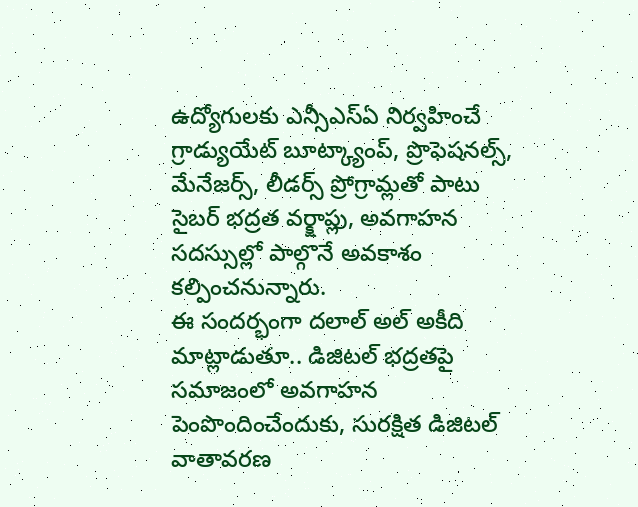ఉద్యోగులకు ఎన్సీఎస్ఏ నిర్వహించే గ్రాడ్యుయేట్ బూట్క్యాంప్, ప్రొఫెషనల్స్, మేనేజర్స్, లీడర్స్ ప్రోగ్రామ్లతో పాటు సైబర్ భద్రత వర్క్షాప్లు, అవగాహన సదస్సుల్లో పాల్గొనే అవకాశం కల్పించనున్నారు.
ఈ సందర్భంగా దలాల్ అల్ అకీది మాట్లాడుతూ.. డిజిటల్ భద్రతపై సమాజంలో అవగాహన పెంపొందించేందుకు, సురక్షిత డిజిటల్ వాతావరణ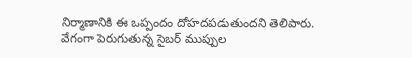నిర్మాణానికి ఈ ఒప్పందం దోహదపడుతుందని తెలిపారు. వేగంగా పెరుగుతున్న సైబర్ ముప్పుల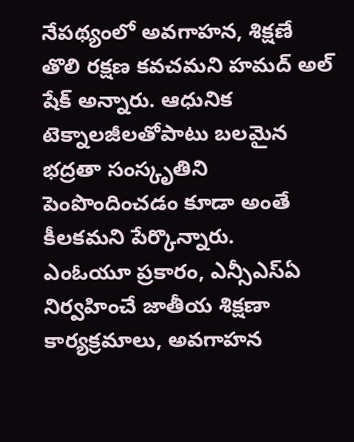నేపథ్యంలో అవగాహన, శిక్షణే తొలి రక్షణ కవచమని హమద్ అల్ షేక్ అన్నారు. ఆధునిక టెక్నాలజీలతోపాటు బలమైన భద్రతా సంస్కృతిని పెంపొందించడం కూడా అంతే కీలకమని పేర్కొన్నారు.
ఎంఓయూ ప్రకారం, ఎన్సీఎస్ఏ నిర్వహించే జాతీయ శిక్షణా కార్యక్రమాలు, అవగాహన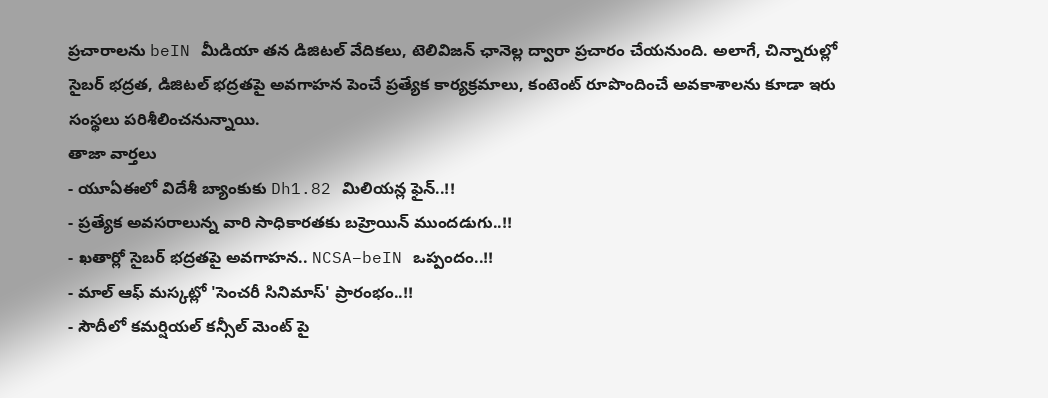ప్రచారాలను beIN మీడియా తన డిజిటల్ వేదికలు, టెలివిజన్ ఛానెల్ల ద్వారా ప్రచారం చేయనుంది. అలాగే, చిన్నారుల్లో సైబర్ భద్రత, డిజిటల్ భద్రతపై అవగాహన పెంచే ప్రత్యేక కార్యక్రమాలు, కంటెంట్ రూపొందించే అవకాశాలను కూడా ఇరు సంస్థలు పరిశీలించనున్నాయి.
తాజా వార్తలు
- యూఏఈలో విదేశీ బ్యాంకుకు Dh1.82 మిలియన్ల ఫైన్..!!
- ప్రత్యేక అవసరాలున్న వారి సాధికారతకు బహ్రెయిన్ ముందడుగు..!!
- ఖతార్లో సైబర్ భద్రతపై అవగాహన.. NCSA–beIN ఒప్పందం..!!
- మాల్ ఆఫ్ మస్కట్లో 'సెంచరీ సినిమాస్' ప్రారంభం..!!
- సౌదీలో కమర్షియల్ కన్సీల్ మెంట్ పై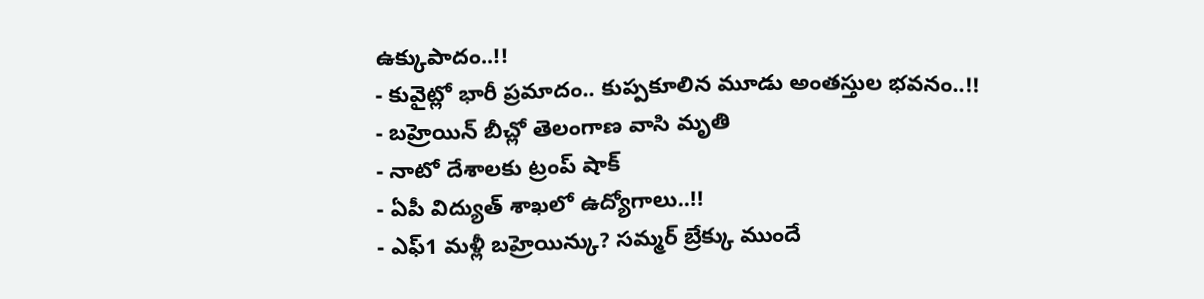ఉక్కుపాదం..!!
- కువైట్లో భారీ ప్రమాదం.. కుప్పకూలిన మూడు అంతస్తుల భవనం..!!
- బహ్రెయిన్ బీచ్లో తెలంగాణ వాసి మృతి
- నాటో దేశాలకు ట్రంప్ షాక్
- ఏపీ విద్యుత్ శాఖలో ఉద్యోగాలు..!!
- ఎఫ్1 మళ్లీ బహ్రెయిన్కు? సమ్మర్ బ్రేక్కు ముందే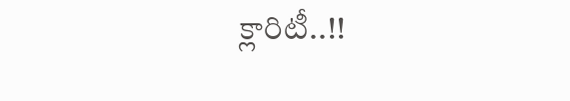క్లారిటీ..!!